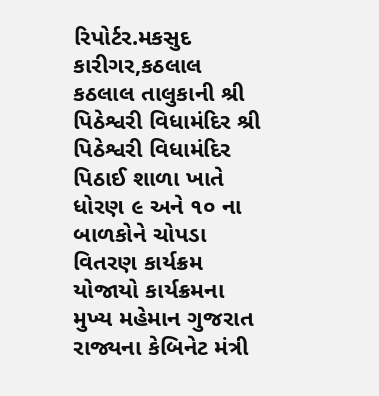રિપોર્ટર.મકસુદ કારીગર,કઠલાલ
કઠલાલ તાલુકાની શ્રી પિઠેશ્વરી વિધામંદિર શ્રી પિઠેશ્વરી વિધામંદિર પિઠાઈ શાળા ખાતે ધોરણ ૯ અને ૧૦ ના બાળકોને ચોપડા વિતરણ કાર્યક્રમ યોજાયો કાર્યક્રમના મુખ્ય મહેમાન ગુજરાત રાજ્યના કેબિનેટ મંત્રી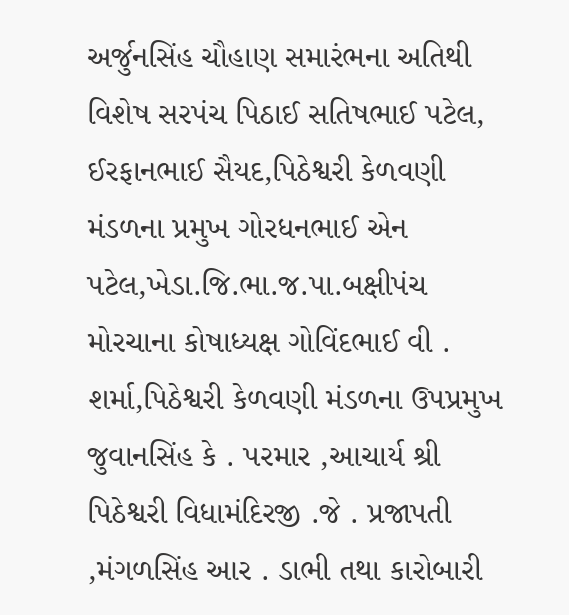અર્જુનસિંહ ચૌહાણ સમારંભના અતિથી વિશેષ સરપંચ પિઠાઈ સતિષભાઈ પટેલ, ઈરફાનભાઈ સૈયદ,પિઠેશ્વરી કેળવણી મંડળના પ્રમુખ ગોરધનભાઈ એન પટેલ,ખેડા.જિ.ભા.જ.પા.બક્ષીપંચ મોરચાના કોષાધ્યક્ષ ગોવિંદભાઈ વી . શર્મા,પિઠેશ્વરી કેળવણી મંડળના ઉપપ્રમુખ જુવાનસિંહ કે . પરમાર ,આચાર્ય શ્રી પિઠેશ્વરી વિધામંદિરજી .જે . પ્રજાપતી ,મંગળસિંહ આર . ડાભી તથા કારોબારી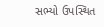સભ્યો ઉપસ્થિત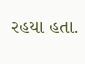રહયા હતા.